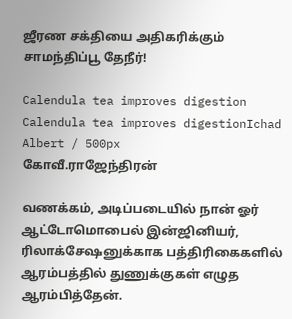ஜீரண சக்தியை அதிகரிக்கும் சாமந்திப்பூ தேநீர்!

Calendula tea improves digestion
Calendula tea improves digestionIchad Albert / 500px
கோவீ.ராஜேந்திரன்

வணக்கம், அடிப்படையில் நான் ஓர் ஆட்டோமொபைல் இன்ஜினியர், ரிலாக்சேஷனுக்காக பத்திரிகைகளில் ஆரம்பத்தில் துணுக்குகள் எழுத ஆரம்பித்தேன்.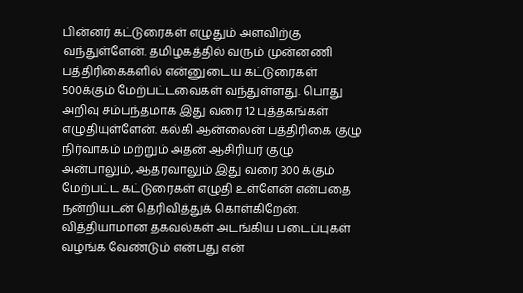பின்னர் கட்டுரைகள் எழுதும் அளவிற்கு வந்துள்ளேன். தமிழகத்தில் வரும் முன்னணி பத்திரிகைகளில் என்னுடைய கட்டுரைகள் 500க்கும் மேற்பட்டவைகள் வந்துள்ளது. பொது அறிவு சம்பந்தமாக இது வரை 12 புத்தகங்கள் எழுதியுள்ளேன். கல்கி ஆன்லைன் பத்திரிகை குழு நிர்வாகம் மற்றும் அதன் ஆசிரியர் குழு அன்பாலும், ஆதரவாலும் இது வரை 300 க்கும் மேற்பட்ட கட்டுரைகள் எழுதி உள்ளேன் என்பதை நன்றியடன் தெரிவித்துக் கொள்கிறேன். வித்தியாமான தகவல்கள் அடங்கிய படைப்புகள் வழங்க வேண்டும் என்பது என்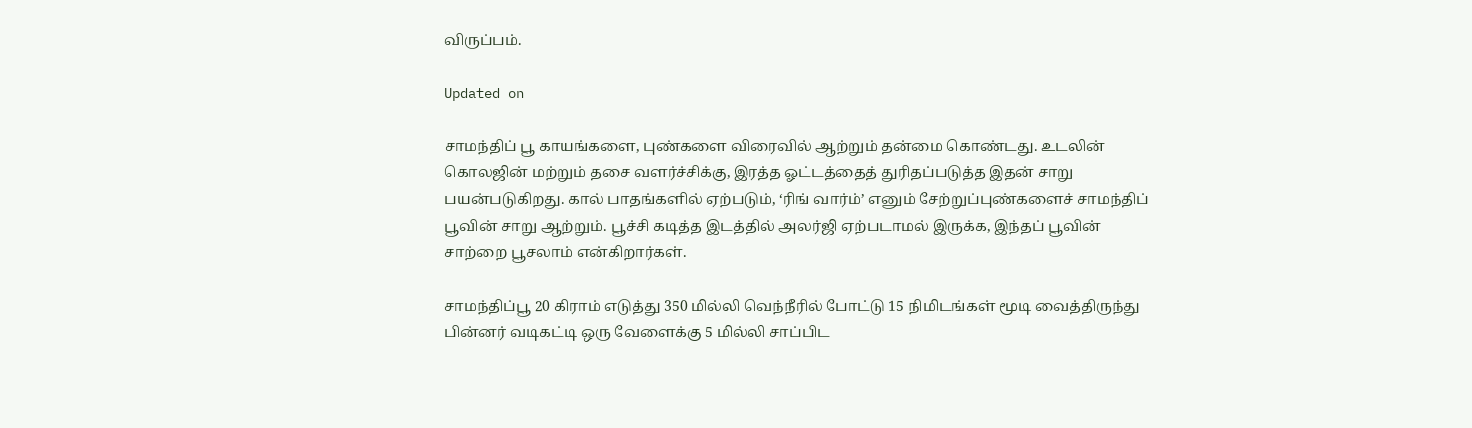விருப்பம்.

Updated on

சாமந்திப் பூ காயங்களை, புண்களை விரைவில் ஆற்றும் தன்மை கொண்டது. உடலின் கொலஜின் மற்றும் தசை வளர்ச்சிக்கு, இரத்த ஓட்டத்தைத் துரிதப்படுத்த இதன் சாறு பயன்படுகிறது. கால் பாதங்களில் ஏற்படும், ‘ரிங் வார்ம்’ எனும் சேற்றுப்புண்களைச் சாமந்திப் பூவின் சாறு ஆற்றும். பூச்சி கடித்த இடத்தில் அலர்ஜி ஏற்படாமல் இருக்க, இந்தப் பூவின் சாற்றை பூசலாம் என்கிறார்கள்.

சாமந்திப்பூ 20 கிராம் எடுத்து 350 மில்லி வெந்நீரில் போட்டு 15 நிமிடங்கள் மூடி வைத்திருந்து பின்னர் வடிகட்டி ஒரு வேளைக்கு 5 மில்லி சாப்பிட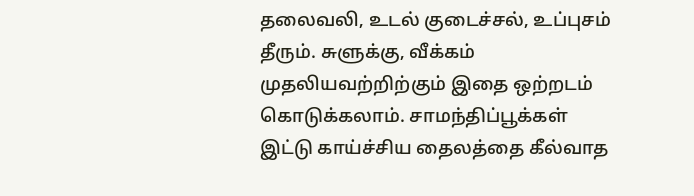தலைவலி, உடல் குடைச்சல், உப்புசம் தீரும். சுளுக்கு, வீக்கம் முதலியவற்றிற்கும் இதை ஒற்றடம் கொடுக்கலாம். சாமந்திப்பூக்கள் இட்டு காய்ச்சிய தைலத்தை கீல்வாத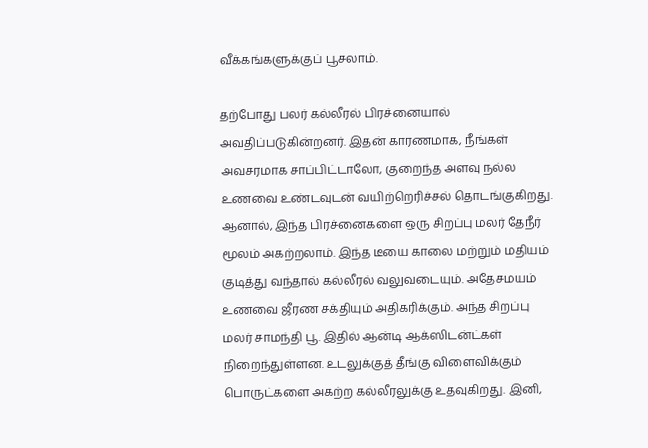வீக்கங்களுக்குப் பூசலாம்.

தற்போது பலர் கல்லீரல் பிரச்னையால் அவதிப்படுகின்றனர். இதன் காரணமாக, நீங்கள் அவசரமாக சாப்பிட்டாலோ, குறைந்த அளவு நல்ல உணவை உண்டவுடன் வயிற்றெரிச்சல் தொடங்குகிறது. ஆனால், இந்த பிரச்னைகளை ஒரு சிறப்பு மலர் தேநீர் மூலம் அகற்றலாம். இந்த டீயை காலை மற்றும் மதியம் குடித்து வந்தால் கல்லீரல் வலுவடையும். அதேசமயம் உணவை ஜீரண சக்தியும் அதிகரிக்கும். அந்த சிறப்பு மலர் சாமந்தி பூ. இதில் ஆன்டி ஆக்ஸிடன்ட்கள் நிறைந்துள்ளன. உடலுக்குத் தீங்கு விளைவிக்கும் பொருட்களை அகற்ற கல்லீரலுக்கு உதவுகிறது. இனி,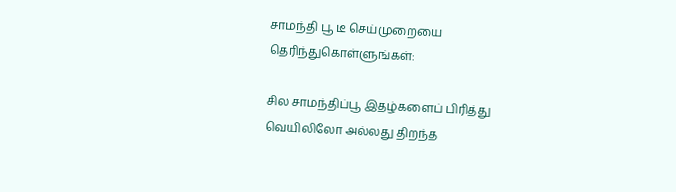சாமந்தி பூ டீ செய்முறையை தெரிந்துகொள்ளுங்கள்:

சில சாமந்திப்பூ இதழ்களைப் பிரித்து வெயிலிலோ அல்லது திறந்த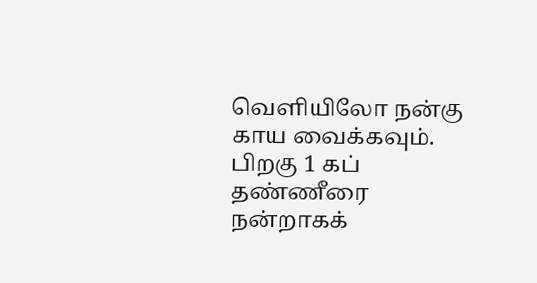வெளியிலோ நன்கு காய வைக்கவும். பிறகு 1 கப் தண்ணீரை நன்றாகக்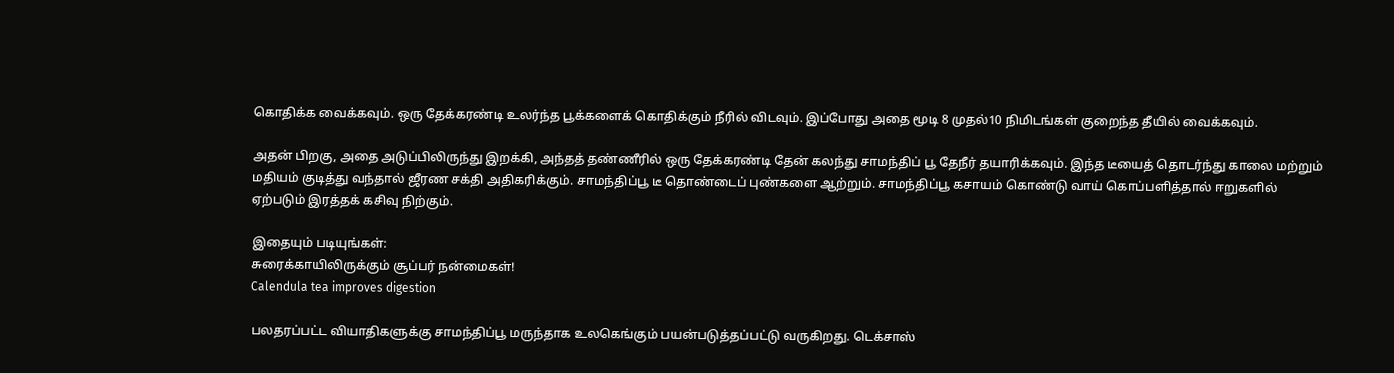கொதிக்க வைக்கவும். ஒரு தேக்கரண்டி உலர்ந்த பூக்களைக் கொதிக்கும் நீரில் விடவும். இப்போது அதை மூடி 8 முதல்10 நிமிடங்கள் குறைந்த தீயில் வைக்கவும்.

அதன் பிறகு, அதை அடுப்பிலிருந்து இறக்கி, அந்தத் தண்ணீரில் ஒரு தேக்கரண்டி தேன் கலந்து சாமந்திப் பூ தேநீர் தயாரிக்கவும். இந்த டீயைத் தொடர்ந்து காலை மற்றும் மதியம் குடித்து வந்தால் ஜீரண சக்தி அதிகரிக்கும். சாமந்திப்பூ டீ தொண்டைப் புண்களை ஆற்றும். சாமந்திப்பூ கசாயம் கொண்டு வாய் கொப்பளித்தால் ஈறுகளில் ஏற்படும் இரத்தக் கசிவு நிற்கும்.

இதையும் படியுங்கள்:
சுரைக்காயிலிருக்கும் சூப்பர் நன்மைகள்!
Calendula tea improves digestion

பலதரப்பட்ட வியாதிகளுக்கு சாமந்திப்பூ மருந்தாக உலகெங்கும் பயன்படுத்தப்பட்டு வருகிறது. டெக்சாஸ்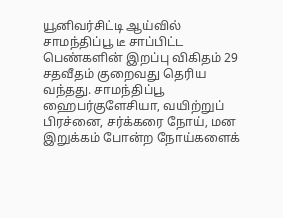யூனிவர்சிட்டி ஆய்வில் சாமந்திப்பூ டீ சாப்பிட்ட பெண்களின் இறப்பு விகிதம் 29 சதவீதம் குறைவது தெரிய வந்தது. சாமந்திப்பூ ஹைபர்குளேசியா, வயிற்றுப் பிரச்னை, சர்க்கரை நோய், மன இறுக்கம் போன்ற நோய்களைக்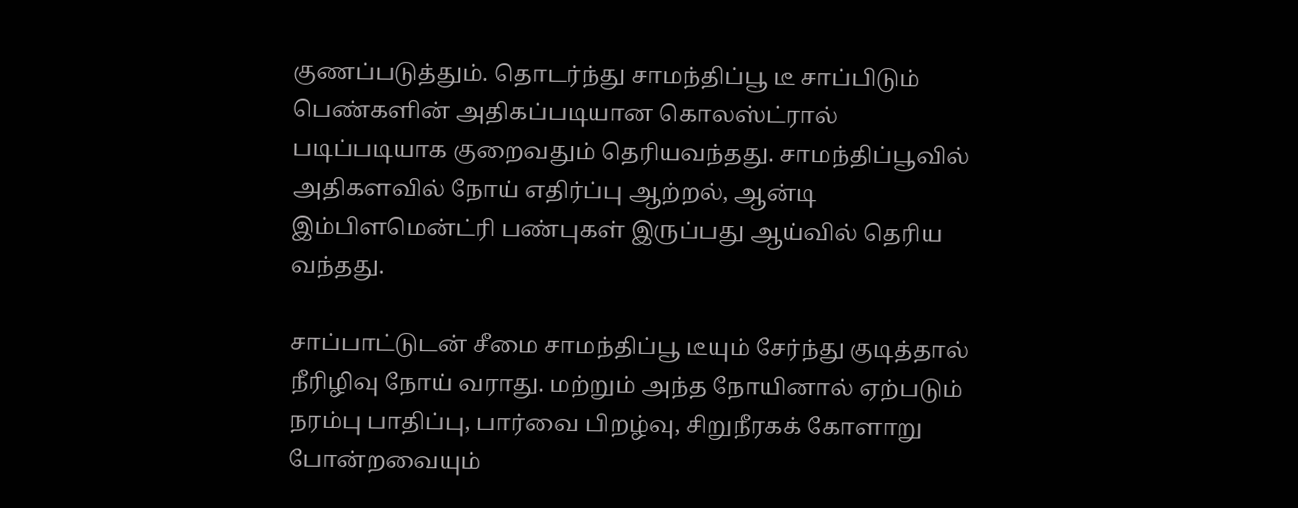குணப்படுத்தும். தொடர்ந்து சாமந்திப்பூ டீ சாப்பிடும் பெண்களின் அதிகப்படியான கொலஸ்ட்ரால் படிப்படியாக குறைவதும் தெரியவந்தது. சாமந்திப்பூவில் அதிகளவில் நோய் எதிர்ப்பு ஆற்றல், ஆன்டி இம்பிளமென்ட்ரி பண்புகள் இருப்பது ஆய்வில் தெரிய வந்தது.

சாப்பாட்டுடன் சீமை சாமந்திப்பூ டீயும் சேர்ந்து குடித்தால் நீரிழிவு நோய் வராது. மற்றும் அந்த நோயினால் ஏற்படும் நரம்பு பாதிப்பு, பார்வை பிறழ்வு, சிறுநீரகக் கோளாறு போன்றவையும்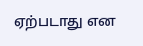ஏற்படாது என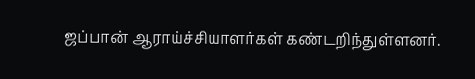ஜப்பான் ஆராய்ச்சியாளர்கள் கண்டறிந்துள்ளனர்.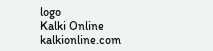logo
Kalki Online
kalkionline.com